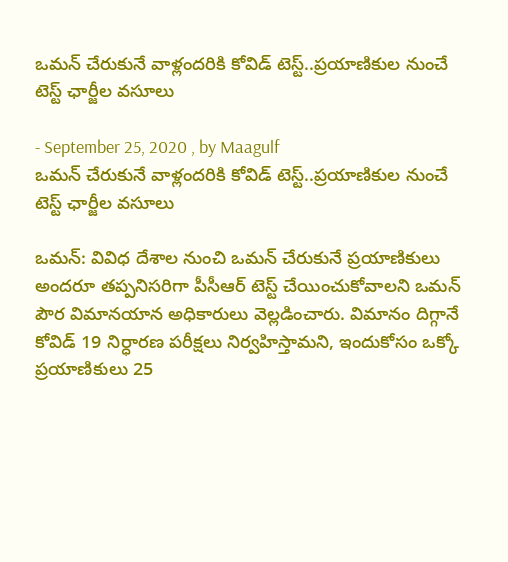ఒమన్ చేరుకునే వాళ్లందరికి కోవిడ్ టెస్ట్..ప్రయాణికుల నుంచే టెస్ట్ ఛార్జీల వసూలు

- September 25, 2020 , by Maagulf
ఒమన్ చేరుకునే వాళ్లందరికి కోవిడ్ టెస్ట్..ప్రయాణికుల నుంచే టెస్ట్ ఛార్జీల వసూలు

ఒమన్: వివిధ దేశాల నుంచి ఒమన్ చేరుకునే ప్రయాణికులు అందరూ తప్పనిసరిగా పీసీఆర్ టెస్ట్ చేయించుకోవాలని ఒమన్ పౌర విమానయాన అధికారులు వెల్లడించారు. విమానం దిగ్గానే కోవిడ్ 19 నిర్ధారణ పరీక్షలు నిర్వహిస్తామని, ఇందుకోసం ఒక్కో ప్రయాణికులు 25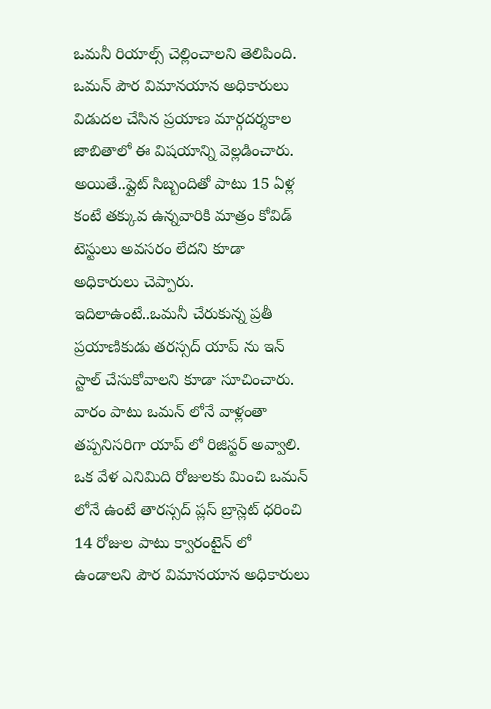ఒమనీ రియాల్స్ చెల్లించాలని తెలిపింది. ఒమన్ పౌర విమానయాన అధికారులు విడుదల చేసిన ప్రయాణ మార్గదర్శకాల జాబితాలో ఈ విషయాన్ని వెల్లడించారు. అయితే..ఫ్లైట్ సిబ్బందితో పాటు 15 ఏళ్ల కంటే తక్కువ ఉన్నవారికి మాత్రం కోవిడ్ టెస్టులు అవసరం లేదని కూడా అధికారులు చెప్పారు. ఇదిలాఉంటే..ఒమనీ చేరుకున్న ప్రతీ ప్రయాణికుడు తరస్సద్ యాప్ ను ఇన్ స్టాల్ చేసుకోవాలని కూడా సూచించారు. వారం పాటు ఒమన్ లోనే వాళ్లంతా తప్పనిసరిగా యాప్ లో రిజిస్టర్ అవ్వాలి. ఒక వేళ ఎనిమిది రోజులకు మించి ఒమన్ లోనే ఉంటే తారస్సద్ ప్లస్ బ్రాస్లెట్ ధరించి 14 రోజుల పాటు క్వారంటైన్ లో ఉండాలని పౌర విమానయాన అధికారులు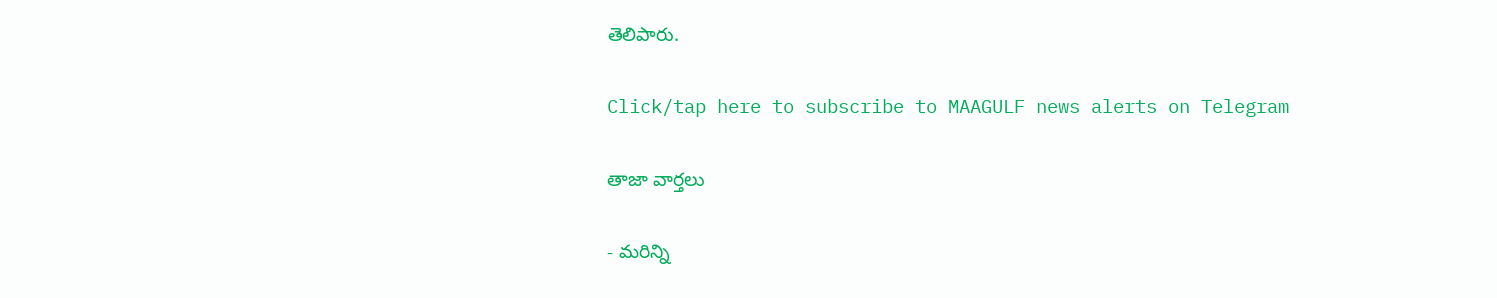తెలిపారు.

Click/tap here to subscribe to MAAGULF news alerts on Telegram

తాజా వార్తలు

- మరిన్ని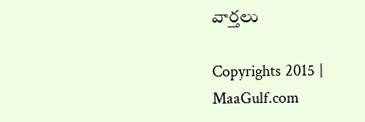వార్తలు

Copyrights 2015 | MaaGulf.com